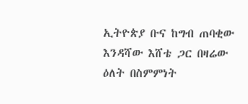ኢትዮጵያ ቡና ከግብ ጠባቂው እንዳሻው እሸቴ ጋር በዛሬው ዕለት በስምምነት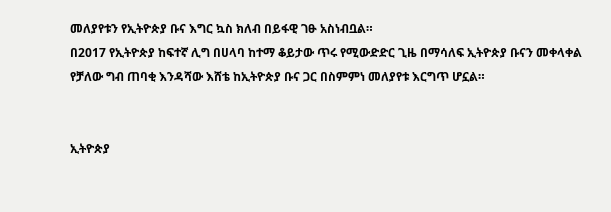መለያየቱን የኢትዮጵያ ቡና እግር ኳስ ክለብ በይፋዊ ገፁ አስነብቧል።
በ2017 የኢትዮጵያ ከፍተኛ ሊግ በሀላባ ከተማ ቆይታው ጥሩ የሚውድድር ጊዜ በማሳለፍ ኢትዮጵያ ቡናን መቀላቀል የቻለው ግብ ጠባቂ እንዳሻው እሸቴ ከኢትዮጵያ ቡና ጋር በስምምነ መለያየቱ እርግጥ ሆኗል።


ኢትዮጵያ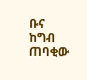ቡና ከግብ ጠባቂው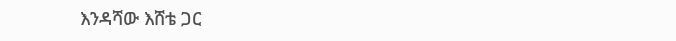እንዳሻው እሸቴ ጋር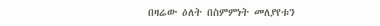በዛሬው ዕለት በስምምነት መለያየቱን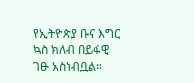የኢትዮጵያ ቡና እግር ኳስ ክለብ በይፋዊ ገፁ አስነብቧል።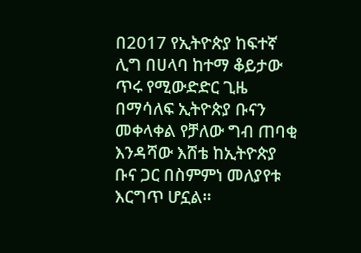በ2017 የኢትዮጵያ ከፍተኛ ሊግ በሀላባ ከተማ ቆይታው ጥሩ የሚውድድር ጊዜ በማሳለፍ ኢትዮጵያ ቡናን መቀላቀል የቻለው ግብ ጠባቂ እንዳሻው እሸቴ ከኢትዮጵያ ቡና ጋር በስምምነ መለያየቱ እርግጥ ሆኗል።